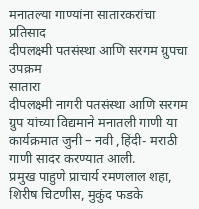मनातल्या गाण्यांना सातारकरांचा प्रतिसाद
दीपलक्ष्मी पतसंस्था आणि सरगम ग्रुपचा उपक्रम
सातारा
दीपलक्ष्मी नागरी पतसंस्था आणि सरगम ग्रुप यांच्या विद्यमाने मनातली गाणी या कार्यक्रमात जुनी – नवी ,हिंदी- मराठी गाणी सादर करण्यात आली.
प्रमुख पाहुणे प्राचार्य रमणलाल शहा, शिरीष चिटणीस, मुकुंद फडके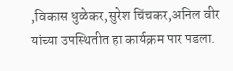,विकास धुळेकर,सुरेश चिंचकर,अनिल वीर यांच्या उपस्थितीत हा कार्यक्रम पार पडला.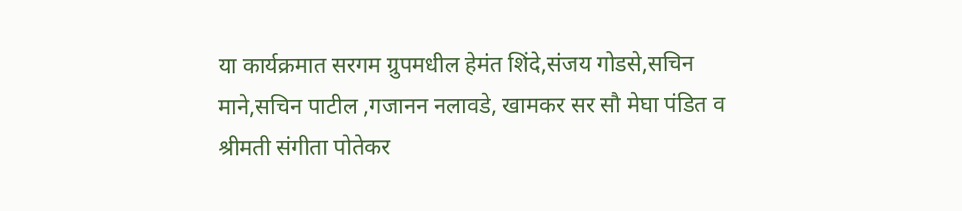या कार्यक्रमात सरगम ग्रुपमधील हेमंत शिंदे,संजय गोडसे,सचिन माने,सचिन पाटील ,गजानन नलावडे, खामकर सर सौ मेघा पंडित व श्रीमती संगीता पोतेकर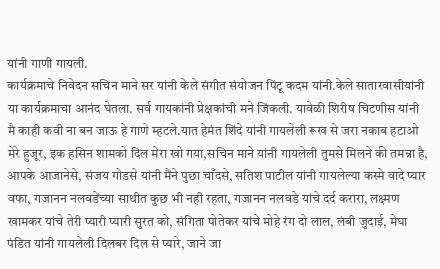यांनी गाणी गायली.
कार्यक्रमाचे निवेदन सचिन माने सर यांनी केले संगीत संयोजन पिंटू कदम यांनी.केले सातारवासीयांनी या कार्यक्रमाचा आनंद घेतला. सर्व गायकांनी प्रेक्षकांची मने जिंकली. यावेळी शिरीष चिटणीस यांनी मै काही कवी ना बन जाऊ हे गाणे म्हटले.यात हेमंत शिंदे यांनी गायलेली रूख से जरा नकाब हटाओ मेरे हुजूर, इक हसिन शामको दिल मेरा खो गया,सचिन माने यांनी गायलेली तुमसे मिलने की तमन्ना है, आपके आजानेसे, संजय गोडसे यांनी मैंने पुछा चाँदसे, सतिश पाटील यांनी गायलेल्या कस्मे वादे प्यार वफा, गजानन नलवडेंच्या साथीत कुछ भी नही रहता, गजानन नलवडे यांचे दर्द करारा, लक्ष्मण खामकर यांचे तेरी प्यारी प्यारी सुरत को, संगिता पोतेकर यांचे मोहे रंग दो लाल, लंबी जुदाई, मेघा पंडित यांनी गायलेली दिलबर दिल से प्यारे, जाने जा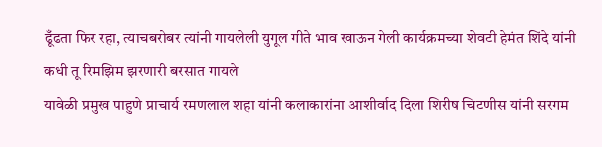ढूँढता फिर रहा, त्याचबरोबर त्यांनी गायलेली युगूल गीते भाव खाऊन गेली कार्यक्रमच्या शेवटी हेमंत शिंदे यांनी कधी तू रिमझिम झरणारी बरसात गायले
यावेळी प्रमुख पाहुणे प्राचार्य रमणलाल शहा यांनी कलाकारांना आशीर्वाद दिला शिरीष चिटणीस यांनी सरगम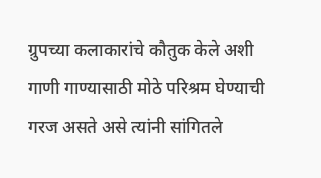ग्रुपच्या कलाकारांचे कौतुक केले अशी गाणी गाण्यासाठी मोठे परिश्रम घेण्याची गरज असते असे त्यांनी सांगितले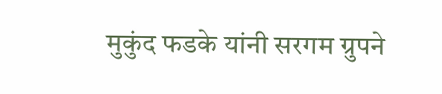मुकुंद फडके यांनी सरगम ग्रुपने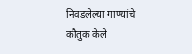निवडलेल्या गाण्यांचे कौतुक केले